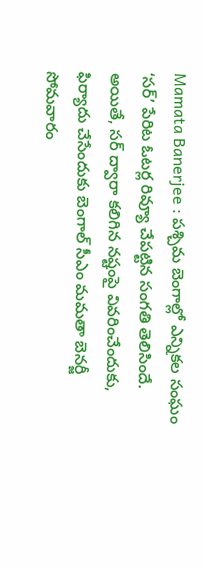Mamata Banerjee : పశ్చిమ బెంగాల్లో ఎన్నికల సంఘం ‘సర్’ పేరిట ఓటర్ల రివ్యూ చేపట్టిన సంగతి తెలిసిందే. అయితే, సర్ ద్వారా కలిగిన నష్టంపై వివరించేందుకు, ఫిర్యాదు చేసేందుకు బెంగాల్ సీఎం మమతా బెనర్జీ సోమవారం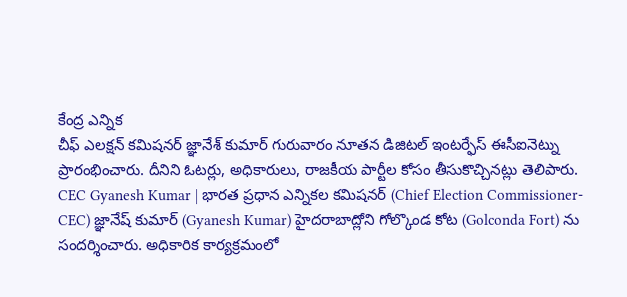కేంద్ర ఎన్నిక
చీఫ్ ఎలక్షన్ కమిషనర్ జ్ఞానేశ్ కుమార్ గురువారం నూతన డిజిటల్ ఇంటర్ఫేస్ ఈసీఐనెట్ను ప్రారంభించారు. దీనిని ఓటర్లు, అధికారులు, రాజకీయ పార్టీల కోసం తీసుకొచ్చినట్లు తెలిపారు.
CEC Gyanesh Kumar | భారత ప్రధాన ఎన్నికల కమిషనర్ (Chief Election Commissioner-CEC) జ్ఞానేష్ కుమార్ (Gyanesh Kumar) హైదరాబాద్లోని గోల్కొండ కోట (Golconda Fort) ను సందర్శించారు. అధికారిక కార్యక్రమంలో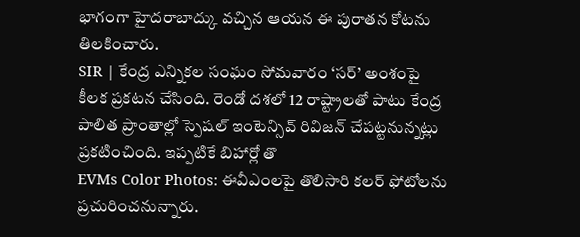భాగంగా హైదరాబాద్కు వచ్చిన ఆయన ఈ పురాతన కోటను తిలకించారు.
SIR | కేంద్ర ఎన్నికల సంఘం సోమవారం ‘సర్’ అంశంపై కీలక ప్రకటన చేసింది. రెండో దశలో 12 రాష్ట్రాలతో పాటు కేంద్ర పాలిత ప్రాంతాల్లో స్పెషల్ ఇంటెన్సివ్ రివిజన్ చేపట్టనున్నట్లు ప్రకటించింది. ఇప్పటికే బిహార్లో తొ
EVMs Color Photos: ఈవీఎంలపై తొలిసారి కలర్ ఫోటోలను ప్రచురించనున్నారు.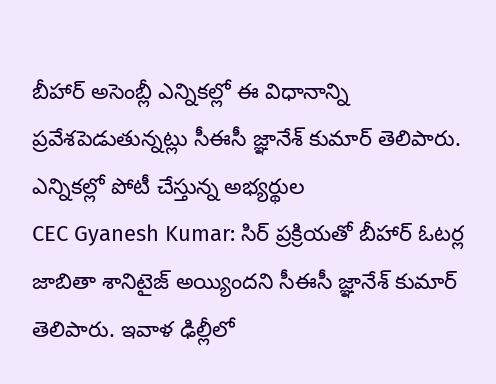బీహార్ అసెంబ్లీ ఎన్నికల్లో ఈ విధానాన్ని ప్రవేశపెడుతున్నట్లు సీఈసీ జ్ఞానేశ్ కుమార్ తెలిపారు. ఎన్నికల్లో పోటీ చేస్తున్న అభ్యర్థుల
CEC Gyanesh Kumar: సిర్ ప్రక్రియతో బీహార్ ఓటర్ల జాబితా శానిటైజ్ అయ్యిందని సీఈసీ జ్ఞానేశ్ కుమార్ తెలిపారు. ఇవాళ ఢిల్లీలో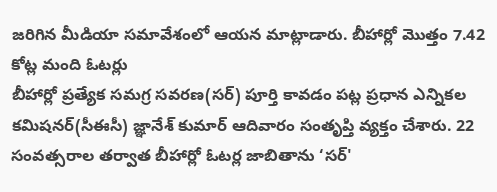జరిగిన మీడియా సమావేశంలో ఆయన మాట్లాడారు. బీహార్లో మొత్తం 7.42 కోట్ల మంది ఓటర్లు
బీహార్లో ప్రత్యేక సమగ్ర సవరణ(సర్) పూర్తి కావడం పట్ల ప్రధాన ఎన్నికల కమిషనర్(సీఈసీ) జ్ఞానేశ్ కుమార్ ఆదివారం సంతృప్తి వ్యక్తం చేశారు. 22 సంవత్సరాల తర్వాత బీహార్లో ఓటర్ల జాబితాను ‘సర్'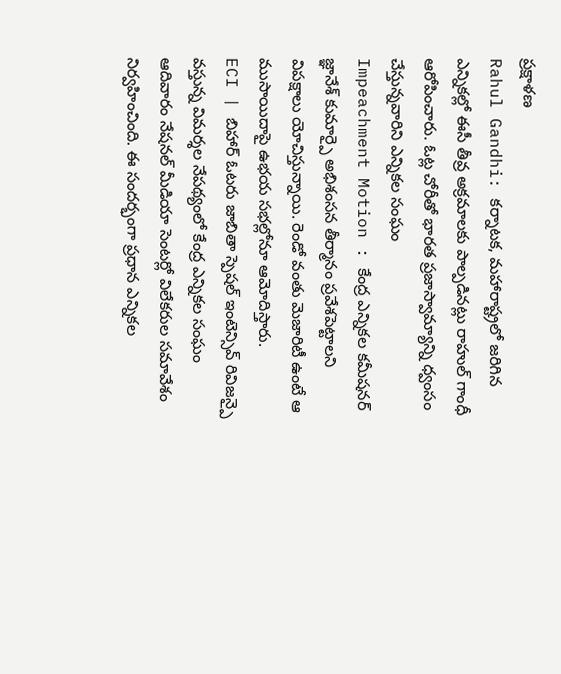ప్రక్షాళణ
Rahul Gandhi: కర్నాటక, మహారాష్ట్రలో జరిగిన ఎన్నికల్లో ఈసీ తీవ్ర అక్రమాలకు పాల్పడినట్లు రాహుల్ గాంధీ ఆరోపించారు. ఓట్ల చోరీతో భారత ప్రజాస్వామ్యాన్ని ధ్వంసం చేస్తున్నవారిని ఎన్నికల సంఘం
Impeachment Motion : కేంద్ర ఎన్నికల కమీషనర్ జ్ఞానేశ్ కుమార్పై అభిశంసన తీర్మానం ప్రవేశపెట్టాలని విపక్షాలు యోచిస్తున్నాయి. రెండో వంతు మెజారిటీ ఉంటే ఆ ముసాయిదాపై ఉభయ సభల్లోనూ ఆమోదిస్తారు.
ECI | బిహార్ ఓటరు జాబితా స్పెషల్ ఇంటెన్సివ్ రివిజన్పై వస్తున్న విమర్శల నేపథ్యంలో కేంద్ర ఎన్నికల సంఘం ఆదివారం నేషనల్ మీడియా సెంటర్లో విలేకరుల సమావేశం నిర్వహించింది. ఈ సందర్భంగా ప్రధాన ఎన్నికల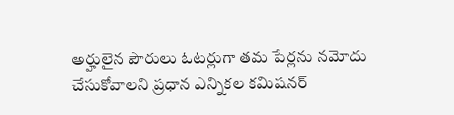అర్హులైన పౌరులు ఓటర్లుగా తమ పేర్లను నమోదు చేసుకోవాలని ప్రధాన ఎన్నికల కమిషనర్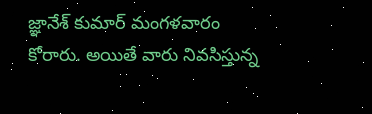జ్ఞానేశ్ కుమార్ మంగళవారం కోరారు. అయితే వారు నివసిస్తున్న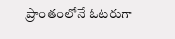ప్రాంతంలోనే ఓటరుగా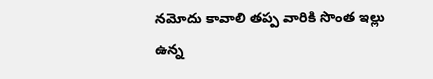నమోదు కావాలి తప్ప వారికి సొంత ఇల్లు ఉన్న